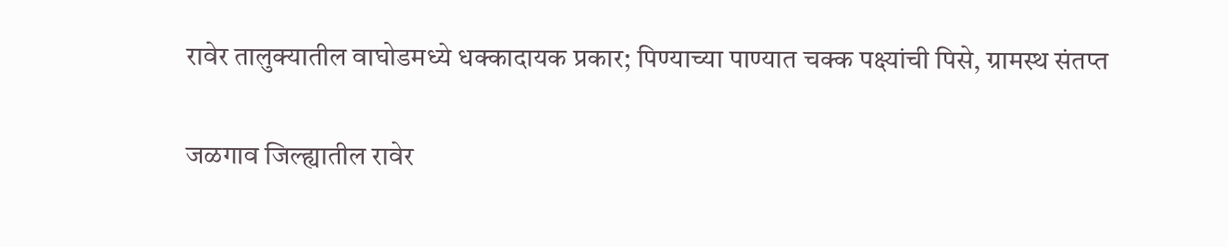रावेर तालुक्यातील वाघोडमध्ये धक्कादायक प्रकार; पिण्याच्या पाण्यात चक्क पक्ष्यांची पिसे, ग्रामस्थ संतप्त

जळगाव जिल्ह्यातील रावेर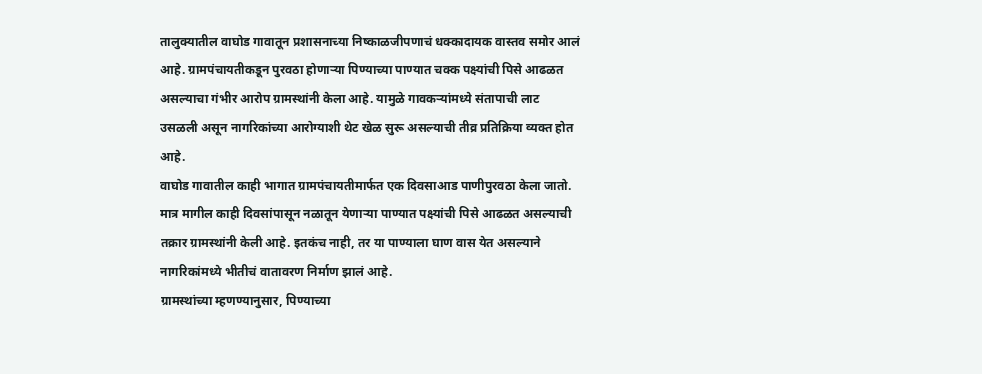तालुक्यातील वाघोड गावातून प्रशासनाच्या निष्काळजीपणाचं धक्कादायक वास्तव समोर आलं आहे. ग्रामपंचायतीकडून पुरवठा होणाऱ्या पिण्याच्या पाण्यात चक्क पक्ष्यांची पिसे आढळत असल्याचा गंभीर आरोप ग्रामस्थांनी केला आहे. यामुळे गावकऱ्यांमध्ये संतापाची लाट उसळली असून नागरिकांच्या आरोग्याशी थेट खेळ सुरू असल्याची तीव्र प्रतिक्रिया व्यक्त होत आहे.
वाघोड गावातील काही भागात ग्रामपंचायतीमार्फत एक दिवसाआड पाणीपुरवठा केला जातो. मात्र मागील काही दिवसांपासून नळातून येणाऱ्या पाण्यात पक्ष्यांची पिसे आढळत असल्याची तक्रार ग्रामस्थांनी केली आहे. इतकंच नाही, तर या पाण्याला घाण वास येत असल्याने नागरिकांमध्ये भीतीचं वातावरण निर्माण झालं आहे.
ग्रामस्थांच्या म्हणण्यानुसार, पिण्याच्या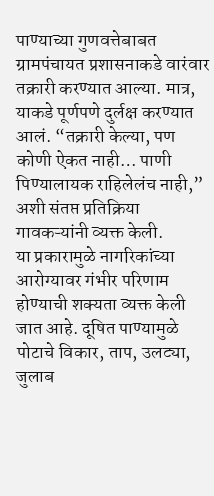पाण्याच्या गुणवत्तेबाबत ग्रामपंचायत प्रशासनाकडे वारंवार तक्रारी करण्यात आल्या. मात्र, याकडे पूर्णपणे दुर्लक्ष करण्यात आलं. “तक्रारी केल्या, पण कोणी ऐकत नाही… पाणी पिण्यालायक राहिलेलंच नाही,” अशी संतप्त प्रतिक्रिया गावकऱ्यांनी व्यक्त केली.
या प्रकारामुळे नागरिकांच्या आरोग्यावर गंभीर परिणाम होण्याची शक्यता व्यक्त केली जात आहे. दूषित पाण्यामुळे पोटाचे विकार, ताप, उलट्या, जुलाब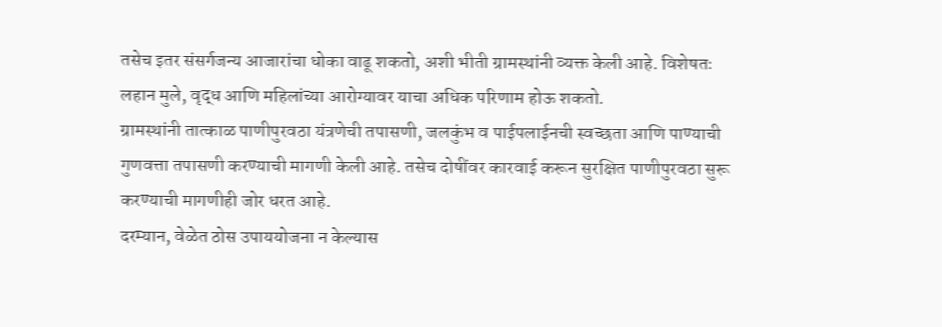तसेच इतर संसर्गजन्य आजारांचा धोका वाढू शकतो, अशी भीती ग्रामस्थांनी व्यक्त केली आहे. विशेषतः लहान मुले, वृद्ध आणि महिलांच्या आरोग्यावर याचा अधिक परिणाम होऊ शकतो.
ग्रामस्थांनी तात्काळ पाणीपुरवठा यंत्रणेची तपासणी, जलकुंभ व पाईपलाईनची स्वच्छता आणि पाण्याची गुणवत्ता तपासणी करण्याची मागणी केली आहे. तसेच दोषींवर कारवाई करून सुरक्षित पाणीपुरवठा सुरू करण्याची मागणीही जोर धरत आहे.
दरम्यान, वेळेत ठोस उपाययोजना न केल्यास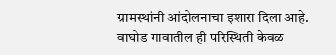ग्रामस्थांनी आंदोलनाचा इशारा दिला आहे. वाघोड गावातील ही परिस्थिती केवळ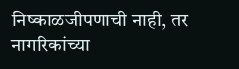निष्काळजीपणाची नाही, तर नागरिकांच्या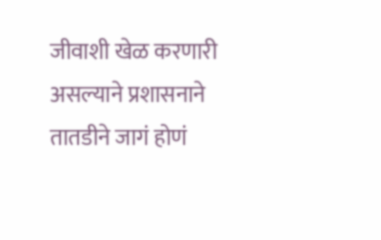जीवाशी खेळ करणारी असल्याने प्रशासनाने तातडीने जागं होणं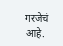गरजेचं आहे.